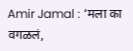Amir Jamal : ‘मला का वगळलं,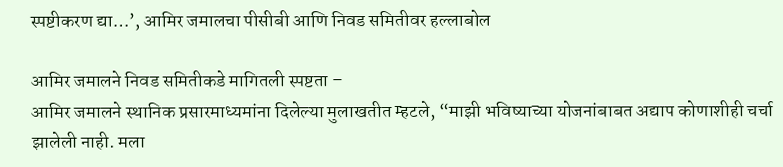स्पष्टीकरण द्या…’, आमिर जमालचा पीसीबी आणि निवड समितीवर हल्लाबोल

आमिर जमालने निवड समितीकडे मागितली स्पष्टता –
आमिर जमालने स्थानिक प्रसारमाध्यमांना दिलेल्या मुलाखतीत म्हटले, “माझी भविष्याच्या योजनांबाबत अद्याप कोणाशीही चर्चा झालेली नाही. मला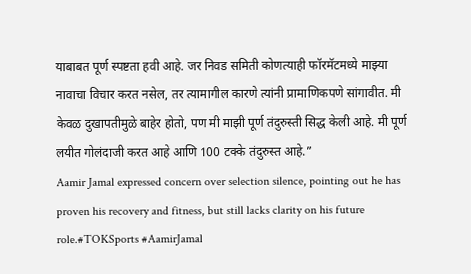याबाबत पूर्ण स्पष्टता हवी आहे. जर निवड समिती कोणत्याही फॉरमॅटमध्ये माझ्या नावाचा विचार करत नसेल, तर त्यामागील कारणे त्यांनी प्रामाणिकपणे सांगावीत. मी केवळ दुखापतीमुळे बाहेर होतो, पण मी माझी पूर्ण तंदुरुस्ती सिद्ध केली आहे. मी पूर्ण लयीत गोलंदाजी करत आहे आणि 100 टक्के तंदुरुस्त आहे.”
Aamir Jamal expressed concern over selection silence, pointing out he has proven his recovery and fitness, but still lacks clarity on his future role.#TOKSports #AamirJamal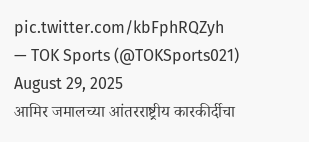pic.twitter.com/kbFphRQZyh
— TOK Sports (@TOKSports021) August 29, 2025
आमिर जमालच्या आंतरराष्ट्रीय कारकीर्दीचा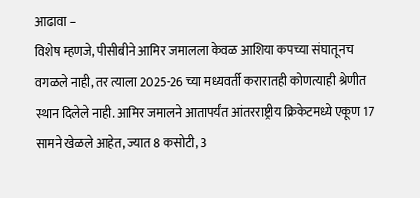आढावा –
विशेष म्हणजे, पीसीबीने आमिर जमालला केवळ आशिया कपच्या संघातूनच वगळले नाही, तर त्याला 2025-26 च्या मध्यवर्ती करारातही कोणत्याही श्रेणीत स्थान दिलेले नाही. आमिर जमालने आतापर्यंत आंतरराष्ट्रीय क्रिकेटमध्ये एकूण 17 सामने खेळले आहेत, ज्यात 8 कसोटी, 3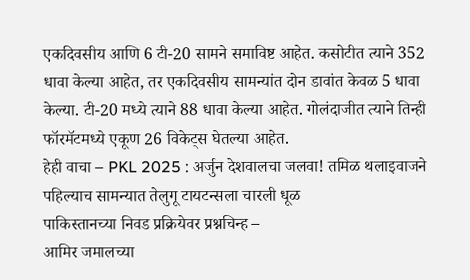एकदिवसीय आणि 6 टी-20 सामने समाविष्ट आहेत. कसोटीत त्याने 352 धावा केल्या आहेत, तर एकदिवसीय सामन्यांत दोन डावांत केवळ 5 धावा केल्या. टी-20 मध्ये त्याने 88 धावा केल्या आहेत. गोलंदाजीत त्याने तिन्ही फॉरमॅटमध्ये एकूण 26 विकेट्स घेतल्या आहेत.
हेही वाचा – PKL 2025 : अर्जुन देशवालचा जलवा! तमिळ थलाइवाजने पहिल्याच सामन्यात तेलुगू टायटन्सला चारली धूळ
पाकिस्तानच्या निवड प्रक्रियेवर प्रश्नचिन्ह –
आमिर जमालच्या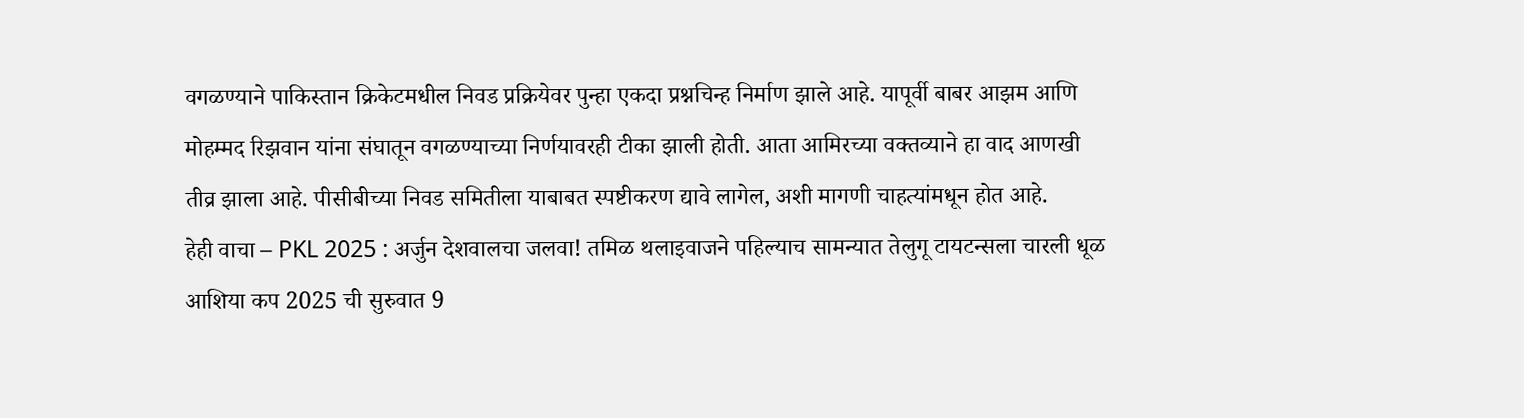वगळण्याने पाकिस्तान क्रिकेटमधील निवड प्रक्रियेवर पुन्हा एकदा प्रश्नचिन्ह निर्माण झाले आहे. यापूर्वी बाबर आझम आणि मोहम्मद रिझवान यांना संघातून वगळण्याच्या निर्णयावरही टीका झाली होती. आता आमिरच्या वक्तव्याने हा वाद आणखी तीव्र झाला आहे. पीसीबीच्या निवड समितीला याबाबत स्पष्टीकरण द्यावे लागेल, अशी मागणी चाहत्यांमधून होत आहे.
हेही वाचा – PKL 2025 : अर्जुन देशवालचा जलवा! तमिळ थलाइवाजने पहिल्याच सामन्यात तेलुगू टायटन्सला चारली धूळ
आशिया कप 2025 ची सुरुवात 9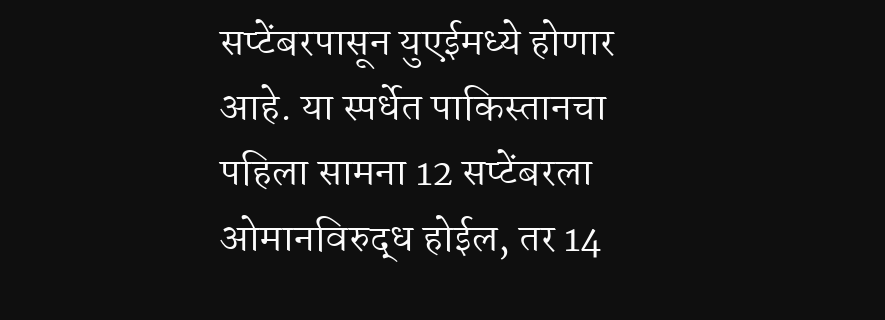सप्टेंबरपासून युएईमध्ये होणार आहे. या स्पर्धेत पाकिस्तानचा पहिला सामना 12 सप्टेंबरला ओमानविरुद्ध होईल, तर 14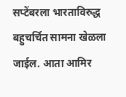सप्टेंबरला भारताविरुद्ध बहुचर्चित सामना खेळला जाईल. आता आमिर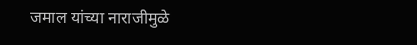जमाल यांच्या नाराजीमुळे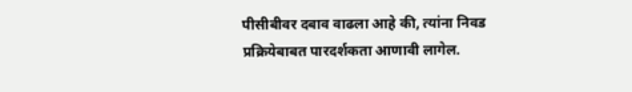पीसीबीवर दबाव वाढला आहे की, त्यांना निवड प्रक्रियेबाबत पारदर्शकता आणावी लागेल.